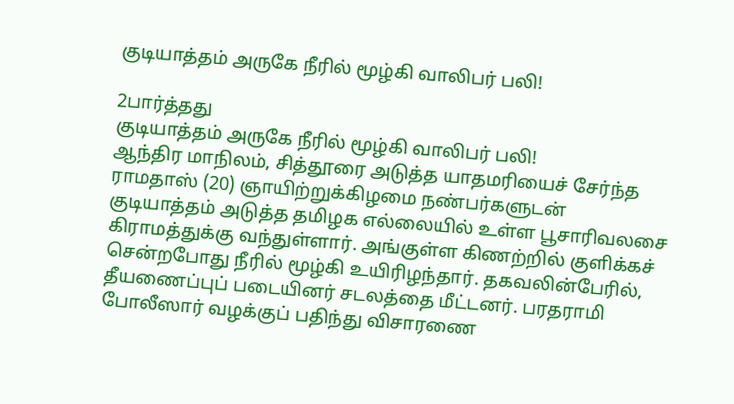குடியாத்தம் அருகே நீரில் மூழ்கி வாலிபர் பலி!

2பார்த்தது
குடியாத்தம் அருகே நீரில் மூழ்கி வாலிபர் பலி!
ஆந்திர மாநிலம், சித்தூரை அடுத்த யாதமரியைச் சேர்ந்த ராமதாஸ் (20) ஞாயிற்றுக்கிழமை நண்பர்களுடன் குடியாத்தம் அடுத்த தமிழக எல்லையில் உள்ள பூசாரிவலசை கிராமத்துக்கு வந்துள்ளார். அங்குள்ள கிணற்றில் குளிக்கச் சென்றபோது நீரில் மூழ்கி உயிரிழந்தார். தகவலின்பேரில், தீயணைப்புப் படையினர் சடலத்தை மீட்டனர். பரதராமி போலீஸார் வழக்குப் பதிந்து விசாரணை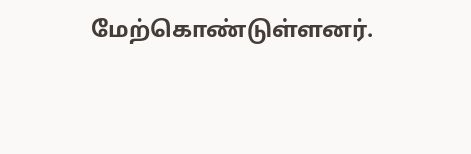மேற்கொண்டுள்ளனர்.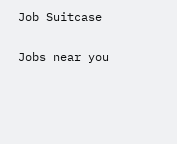Job Suitcase

Jobs near you